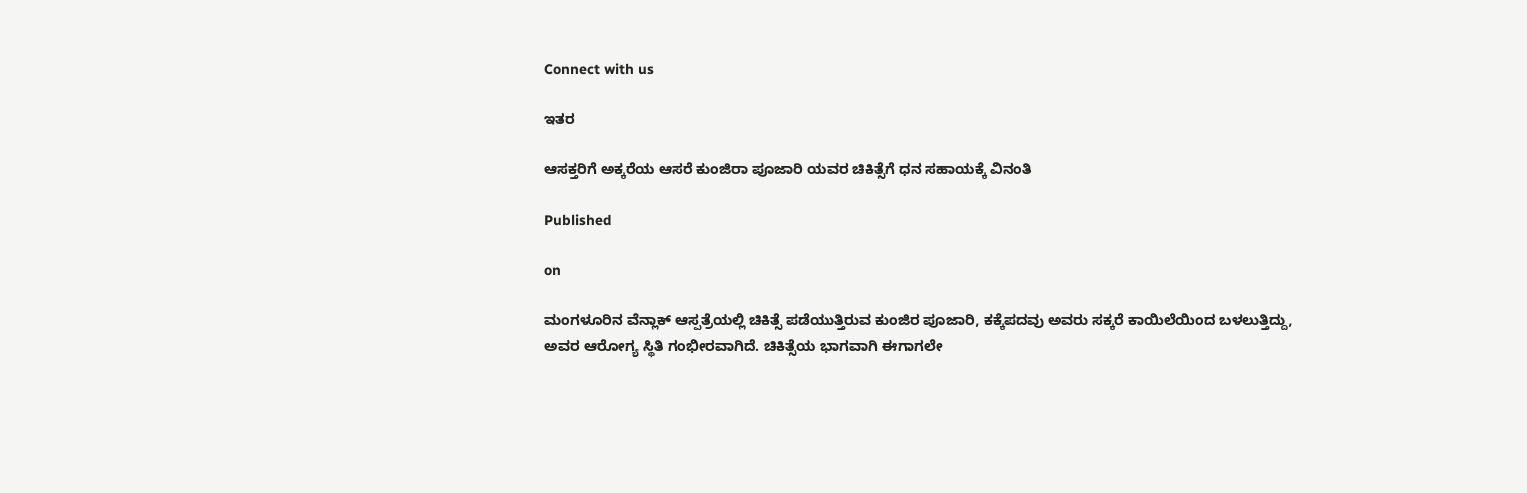Connect with us

ಇತರ

ಆಸಕ್ತರಿಗೆ ಅಕ್ಕರೆಯ ಆಸರೆ ಕುಂಜಿರಾ ಪೂಜಾರಿ ಯವರ ಚಿಕಿತ್ಸೆಗೆ ಧನ ಸಹಾಯಕ್ಕೆ ವಿನಂತಿ

Published

on

ಮಂಗಳೂರಿನ ವೆನ್ಲಾಕ್ ಆಸ್ಪತ್ರೆಯಲ್ಲಿ ಚಿಕಿತ್ಸೆ ಪಡೆಯುತ್ತಿರುವ ಕುಂಜಿರ ಪೂಜಾರಿ, ಕಕ್ಕೆಪದವು ಅವರು ಸಕ್ಕರೆ ಕಾಯಿಲೆಯಿಂದ ಬಳಲುತ್ತಿದ್ದು, ಅವರ ಆರೋಗ್ಯ ಸ್ಥಿತಿ ಗಂಭೀರವಾಗಿದೆ. ಚಿಕಿತ್ಸೆಯ ಭಾಗವಾಗಿ ಈಗಾಗಲೇ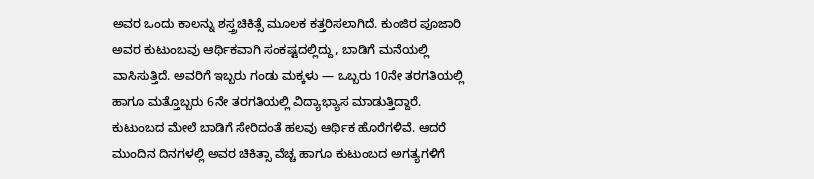ಅವರ ಒಂದು ಕಾಲನ್ನು ಶಸ್ತ್ರಚಿಕಿತ್ಸೆ ಮೂಲಕ ಕತ್ತರಿಸಲಾಗಿದೆ. ಕುಂಜಿರ ಪೂಜಾರಿ ಅವರ ಕುಟುಂಬವು ಆರ್ಥಿಕವಾಗಿ ಸಂಕಷ್ಟದಲ್ಲಿದ್ದು, ಬಾಡಿಗೆ ಮನೆಯಲ್ಲಿ ವಾಸಿಸುತ್ತಿದೆ. ಅವರಿಗೆ ಇಬ್ಬರು ಗಂಡು ಮಕ್ಕಳು — ಒಬ್ಬರು 10ನೇ ತರಗತಿಯಲ್ಲಿ ಹಾಗೂ ಮತ್ತೊಬ್ಬರು 6ನೇ ತರಗತಿಯಲ್ಲಿ ವಿದ್ಯಾಭ್ಯಾಸ ಮಾಡುತ್ತಿದ್ದಾರೆ. ಕುಟುಂಬದ ಮೇಲೆ ಬಾಡಿಗೆ ಸೇರಿದಂತೆ ಹಲವು ಆರ್ಥಿಕ ಹೊರೆಗಳಿವೆ. ಆದರೆ ಮುಂದಿನ ದಿನಗಳಲ್ಲಿ ಅವರ ಚಿಕಿತ್ಸಾ ವೆಚ್ಚ ಹಾಗೂ ಕುಟುಂಬದ ಅಗತ್ಯಗಳಿಗೆ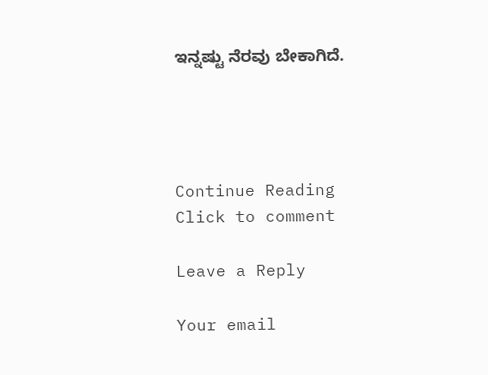ಇನ್ನಷ್ಟು ನೆರವು ಬೇಕಾಗಿದೆ.




Continue Reading
Click to comment

Leave a Reply

Your email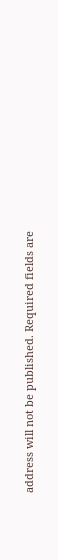address will not be published. Required fields are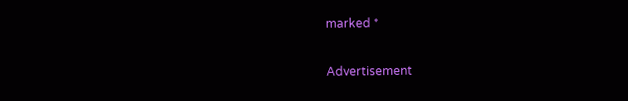marked *

Advertisement